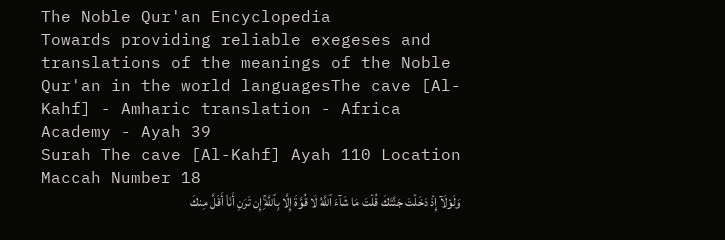The Noble Qur'an Encyclopedia
Towards providing reliable exegeses and translations of the meanings of the Noble Qur'an in the world languagesThe cave [Al-Kahf] - Amharic translation - Africa Academy - Ayah 39
Surah The cave [Al-Kahf] Ayah 110 Location Maccah Number 18
وَلَوۡلَآ إِذۡ دَخَلۡتَ جَنَّتَكَ قُلۡتَ مَا شَآءَ ٱللَّهُ لَا قُوَّةَ إِلَّا بِٱللَّهِۚ إِن تَرَنِ أَنَا۠ أَقَلَّ مِنكَ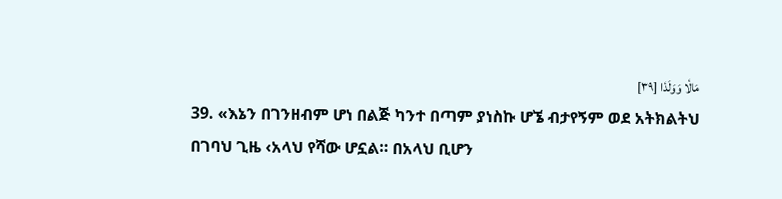مَالٗا وَوَلَدٗا [٣٩]
39. «እኔን በገንዘብም ሆነ በልጅ ካንተ በጣም ያነስኩ ሆኜ ብታየኝም ወደ አትክልትህ በገባህ ጊዜ ‹አላህ የሻው ሆኗል። በአላህ ቢሆን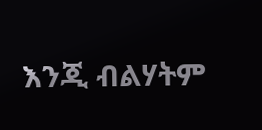እንጂ ብልሃትም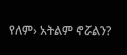የለም› አትልም ኖሯልን?